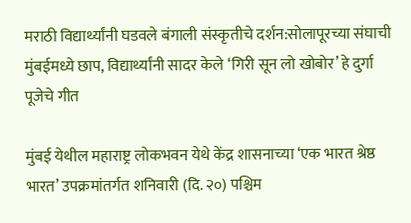मराठी विद्यार्थ्यांनी घडवले बंगाली संस्कृतीचे दर्शन:सोलापूरच्या संघाची मुंबईमध्ये छाप, विद्यार्थ्यांनी सादर केले ‘गिरी सून लो खोबोर’ हे दुर्गा पूजेचे गीत

मुंबई येथील महाराष्ट्र लोकभवन येथे केंद्र शासनाच्या ‘एक भारत श्रेष्ठ भारत’ उपक्रमांतर्गत शनिवारी (दि. २०) पश्चिम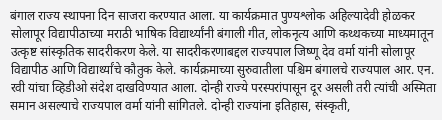बंगाल राज्य स्थापना दिन साजरा करण्यात आला. या कार्यक्रमात पुण्यश्लोक अहिल्यादेवी होळकर सोलापूर विद्यापीठाच्या मराठी भाषिक विद्यार्थ्यांनी बंगाली गीत, लोकनृत्य आणि कथ्थकच्या माध्यमातून उत्कृष्ट सांस्कृतिक सादरीकरण केले. या सादरीकरणाबद्दल राज्यपाल जिष्णू देव वर्मा यांनी सोलापूर विद्यापीठ आणि विद्यार्थ्यांचे कौतुक केले. कार्यक्रमाच्या सुरुवातीला पश्चिम बंगालचे राज्यपाल आर. एन. रवी यांचा व्हिडीओ संदेश दाखविण्यात आला. दोन्ही राज्ये परस्परांपासून दूर असली तरी त्यांची अस्मिता समान असल्याचे राज्यपाल वर्मा यांनी सांगितले. दोन्ही राज्यांना इतिहास, संस्कृती,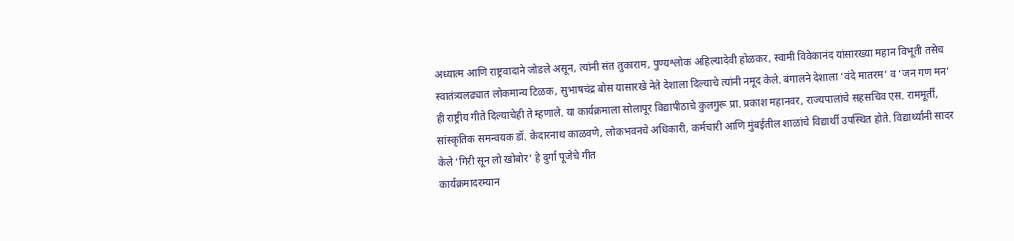अध्यात्म आणि राष्ट्रवादाने जोडले असून, त्यांनी संत तुकाराम, पुण्यश्लोक अहिल्यादेवी होळकर, स्वामी विवेकानंद यांसारख्या महान विभूती तसेच स्वातंत्र्यलढ्यात लोकमान्य टिळक, सुभाषचंद्र बोस यासारखे नेते देशाला दिल्याचे त्यांनी नमूद केले. बंगालने देशाला ‘वंदे मातरम’ व ‘जन गण मन’ ही राष्ट्रीय गीते दिल्याचेही ते म्हणाले. या कार्यक्रमाला सोलापूर विद्यापीठाचे कुलगुरू प्रा. प्रकाश महानवर, राज्यपालांचे सहसचिव एस. राममूर्ती, सांस्कृतिक समन्वयक डॉ. केदारनाथ काळवणे, लोकभवनचे अधिकारी, कर्मचारी आणि मुंबईतील शाळांचे विद्यार्थी उपस्थित होते. विद्यार्थ्यांनी सादर केले ‘गिरी सून लो खोबोर’ हे दुर्गा पूजेचे गीत
कार्यक्रमादरम्यान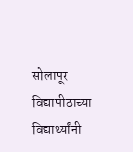सोलापूर विद्यापीठाच्या विद्यार्थ्यांनी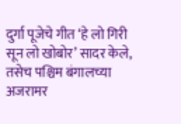दुर्गा पूजेचे गीत ‘हे लो गिरी सून लो खोबोर’ सादर केले, तसेच पश्चिम बंगालच्या अजरामर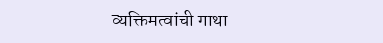व्यक्तिमत्वांची गाथा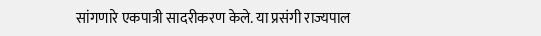सांगणारे एकपात्री सादरीकरण केले. या प्रसंगी राज्यपाल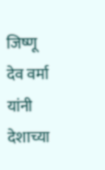जिष्णू देव वर्मा यांनी देशाच्या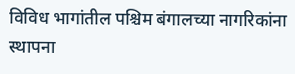विविध भागांतील पश्चिम बंगालच्या नागरिकांना स्थापना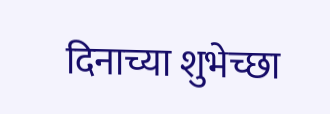दिनाच्या शुभेच्छा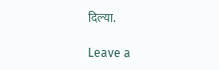दिल्या.

Leave a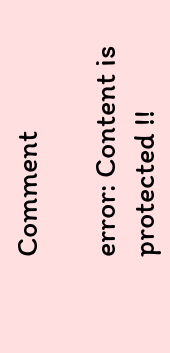Comment

error: Content is protected !!